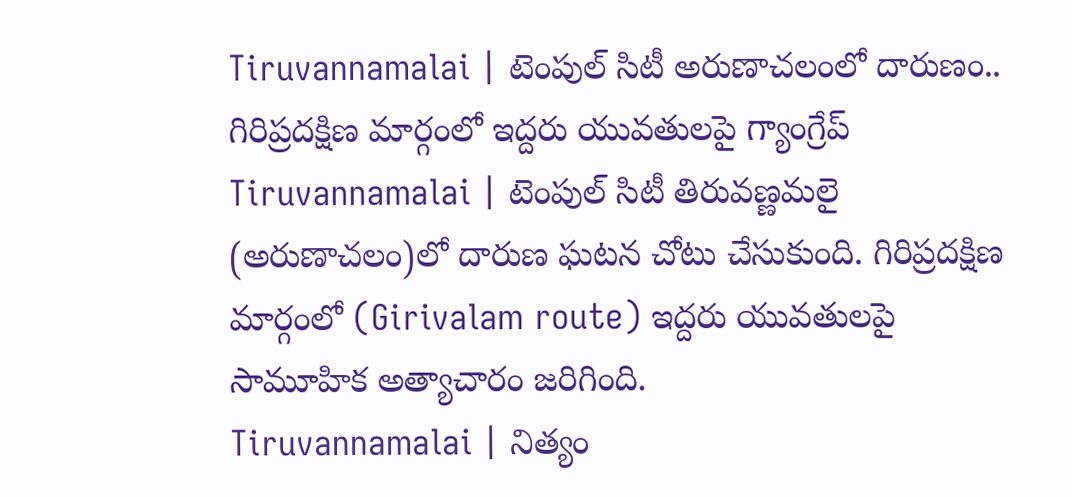Tiruvannamalai | టెంపుల్ సిటీ అరుణాచలంలో దారుణం.. గిరిప్రదక్షిణ మార్గంలో ఇద్దరు యువతులపై గ్యాంగ్రేప్
Tiruvannamalai | టెంపుల్ సిటీ తిరువణ్ణమలై (అరుణాచలం)లో దారుణ ఘటన చోటు చేసుకుంది. గిరిప్రదక్షిణ మార్గంలో (Girivalam route) ఇద్దరు యువతులపై సామూహిక అత్యాచారం జరిగింది.
Tiruvannamalai | నిత్యం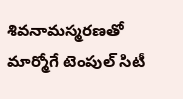శివనామస్మరణతో మార్మోగే టెంపుల్ సిటీ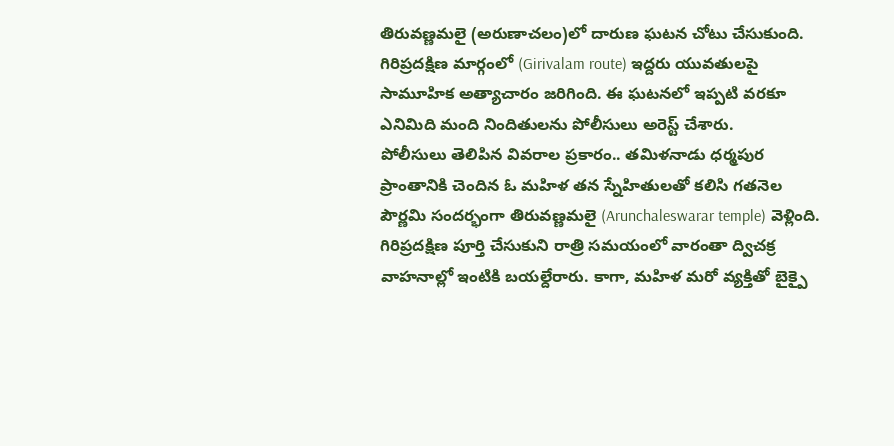తిరువణ్ణమలై (అరుణాచలం)లో దారుణ ఘటన చోటు చేసుకుంది. గిరిప్రదక్షిణ మార్గంలో (Girivalam route) ఇద్దరు యువతులపై సామూహిక అత్యాచారం జరిగింది. ఈ ఘటనలో ఇప్పటి వరకూ ఎనిమిది మంది నిందితులను పోలీసులు అరెస్ట్ చేశారు.
పోలీసులు తెలిపిన వివరాల ప్రకారం.. తమిళనాడు ధర్మపుర ప్రాంతానికి చెందిన ఓ మహిళ తన స్నేహితులతో కలిసి గతనెల పౌర్ణమి సందర్భంగా తిరువణ్ణమలై (Arunchaleswarar temple) వెళ్లింది. గిరిప్రదక్షిణ పూర్తి చేసుకుని రాత్రి సమయంలో వారంతా ద్విచక్ర వాహనాల్లో ఇంటికి బయల్దేరారు. కాగా, మహిళ మరో వ్యక్తితో బైక్పై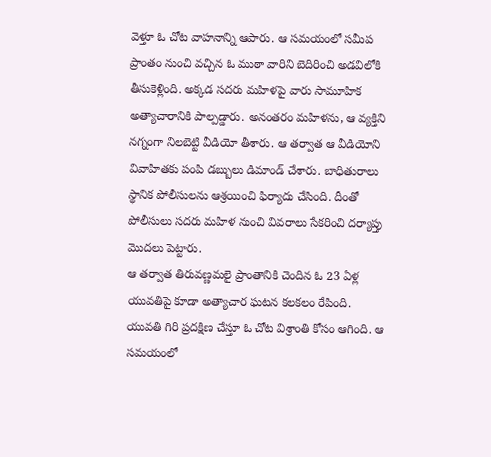వెళ్తూ ఓ చోట వాహనాన్ని ఆపారు. ఆ సమయంలో సమీప ప్రాంతం నుంచి వచ్చిన ఓ ముఠా వారిని బెదిరించి అడవిలోకి తీసుకెళ్లింది. అక్కడ సదరు మహిళపై వారు సామూహిక అత్యాచారానికి పాల్పడ్డారు. అనంతరం మహిళను, ఆ వ్యక్తిని నగ్నంగా నిలబెట్టి వీడియో తీశారు. ఆ తర్వాత ఆ వీడియోని వివాహితకు పంపి డబ్బులు డిమాండ్ చేశారు. బాధితురాలు స్థానిక పోలీసులను ఆశ్రయించి ఫిర్యాదు చేసింది. దీంతో పోలీసులు సదరు మహిళ నుంచి వివరాలు సేకరించి దర్యాప్తు మొదలు పెట్టారు.
ఆ తర్వాత తిరువణ్ణమలై ప్రాంతానికి చెందిన ఓ 23 ఏళ్ల యువతిపై కూడా అత్యాచార ఘటన కలకలం రేపింది. యువతి గిరి ప్రదక్షిణ చేస్తూ ఓ చోట విశ్రాంతి కోసం ఆగింది. ఆ సమయంలో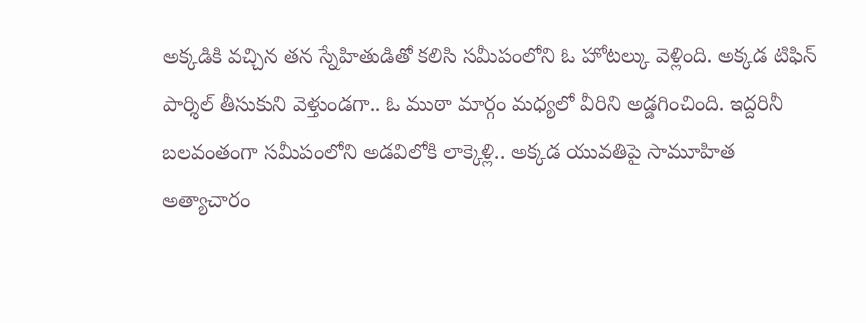అక్కడికి వచ్చిన తన స్నేహితుడితో కలిసి సమీపంలోని ఓ హోటల్కు వెళ్లింది. అక్కడ టిఫిన్ పార్శిల్ తీసుకుని వెళ్తుండగా.. ఓ ముఠా మార్గం మధ్యలో వీరిని అడ్డగించింది. ఇద్దరినీ బలవంతంగా సమీపంలోని అడవిలోకి లాక్కెళ్లి.. అక్కడ యువతిపై సామూహిత అత్యాచారం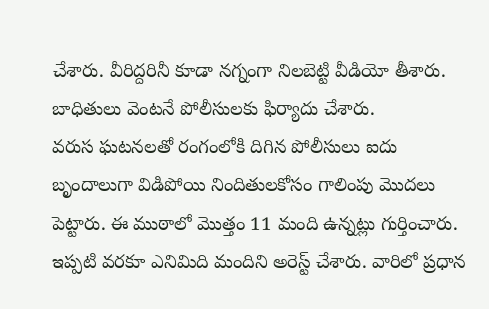చేశారు. వీరిద్దరినీ కూడా నగ్నంగా నిలబెట్టి వీడియో తీశారు. బాధితులు వెంటనే పోలీసులకు ఫిర్యాదు చేశారు.
వరుస ఘటనలతో రంగంలోకి దిగిన పోలీసులు ఐదు బృందాలుగా విడిపోయి నిందితులకోసం గాలింపు మొదలు పెట్టారు. ఈ ముఠాలో మొత్తం 11 మంది ఉన్నట్లు గుర్తించారు. ఇప్పటి వరకూ ఎనిమిది మందిని అరెస్ట్ చేశారు. వారిలో ప్రధాన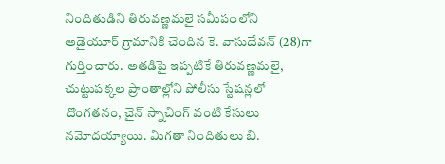నిందితుడిని తిరువణ్ణమలై సమీపంలోని అడైయూర్ గ్రామానికి చెందిన కె. వాసుదేవన్ (28)గా గుర్తించారు. అతడిపై ఇప్పటికే తిరువణ్ణమలై, చుట్టుపక్కల ప్రాంతాల్లోని పోలీసు స్టేషన్లలో దొంగతనం, చైన్ స్నాచింగ్ వంటి కేసులు నమోదయ్యాయి. మిగతా నిందితులు బి.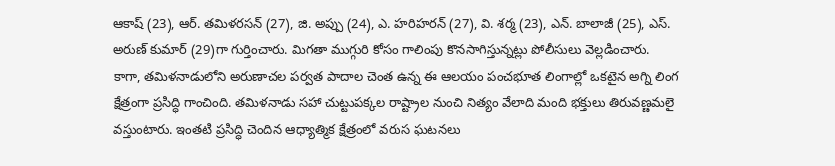ఆకాష్ (23), ఆర్. తమిళరసన్ (27), జి. అప్పు (24), ఎ. హరిహరన్ (27), వి. శర్మ (23), ఎన్. బాలాజీ (25), ఎస్. అరుణ్ కుమార్ (29)గా గుర్తించారు. మిగతా ముగ్గురి కోసం గాలింపు కొనసాగిస్తున్నట్లు పోలీసులు వెల్లడించారు.
కాగా, తమిళనాడులోని అరుణాచల పర్వత పాదాల చెంత ఉన్న ఈ ఆలయం పంచభూత లింగాల్లో ఒకటైన అగ్ని లింగ క్షేత్రంగా ప్రసిద్ధి గాంచింది. తమిళనాడు సహా చుట్టుపక్కల రాష్ట్రాల నుంచి నిత్యం వేలాది మంది భక్తులు తిరువణ్ణమలై వస్తుంటారు. ఇంతటి ప్రసిద్ధి చెందిన ఆధ్యాత్మిక క్షేత్రంలో వరుస ఘటనలు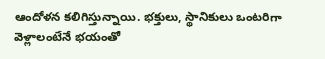ఆందోళన కలిగిస్తున్నాయి. భక్తులు, స్థానికులు ఒంటరిగా వెళ్లాలంటేనే భయంతో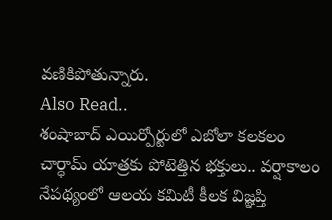వణికిపోతున్నారు.
Also Read..
శంషాబాద్ ఎయిర్పోర్టులో ఎబోలా కలకలం
చార్ధామ్ యాత్రకు పోటెత్తిన భక్తులు.. వర్షాకాలం నేపథ్యంలో ఆలయ కమిటీ కీలక విజ్ఞప్తి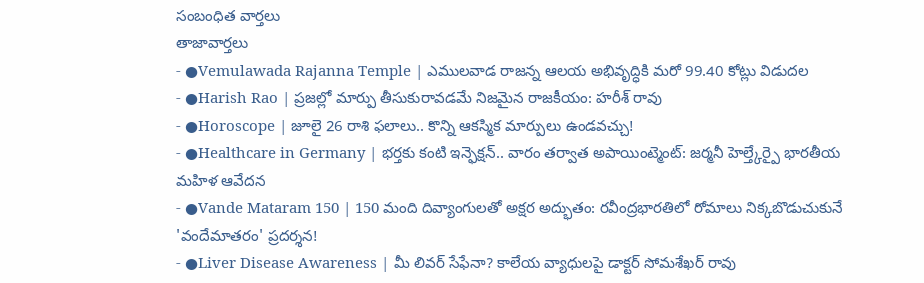సంబంధిత వార్తలు
తాజావార్తలు
- ●Vemulawada Rajanna Temple | ఎములవాడ రాజన్న ఆలయ అభివృద్ధికి మరో 99.40 కోట్లు విడుదల
- ●Harish Rao | ప్రజల్లో మార్పు తీసుకురావడమే నిజమైన రాజకీయం: హరీశ్ రావు
- ●Horoscope | జూలై 26 రాశి ఫలాలు.. కొన్ని ఆకస్మిక మార్పులు ఉండవచ్చు!
- ●Healthcare in Germany | భర్తకు కంటి ఇన్ఫెక్షన్.. వారం తర్వాత అపాయింట్మెంట్: జర్మనీ హెల్త్కేర్పై భారతీయ మహిళ ఆవేదన
- ●Vande Mataram 150 | 150 మంది దివ్యాంగులతో అక్షర అద్భుతం: రవీంద్రభారతిలో రోమాలు నిక్కబొడుచుకునే 'వందేమాతరం' ప్రదర్శన!
- ●Liver Disease Awareness | మీ లివర్ సేఫేనా? కాలేయ వ్యాధులపై డాక్టర్ సోమశేఖర్ రావు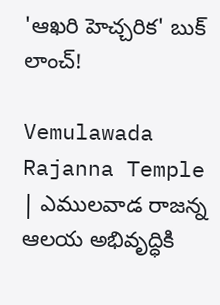'ఆఖరి హెచ్చరిక' బుక్ లాంచ్!

Vemulawada Rajanna Temple | ఎములవాడ రాజన్న ఆలయ అభివృద్ధికి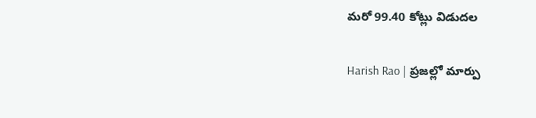మరో 99.40 కోట్లు విడుదల

Harish Rao | ప్రజల్లో మార్పు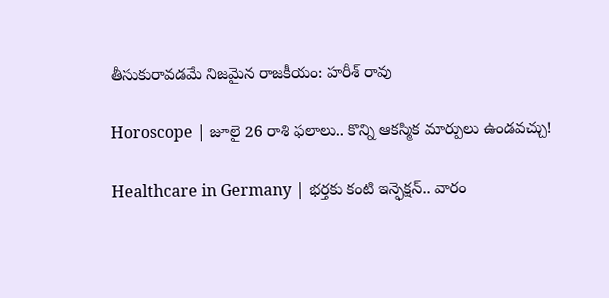తీసుకురావడమే నిజమైన రాజకీయం: హరీశ్ రావు

Horoscope | జూలై 26 రాశి ఫలాలు.. కొన్ని ఆకస్మిక మార్పులు ఉండవచ్చు!

Healthcare in Germany | భర్తకు కంటి ఇన్ఫెక్షన్.. వారం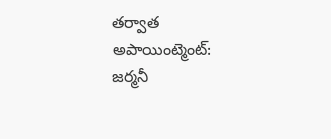తర్వాత అపాయింట్మెంట్: జర్మనీ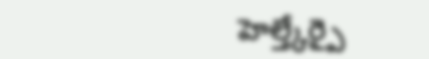హెల్త్కేర్పై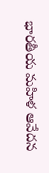భారతీయ మహిళ ఆవేదన